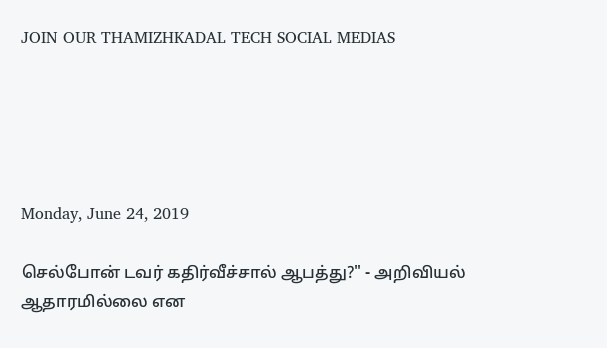JOIN OUR THAMIZHKADAL TECH SOCIAL MEDIAS





Monday, June 24, 2019

செல்போன் டவர் கதிர்வீச்சால் ஆபத்து?" - அறிவியல் ஆதாரமில்லை என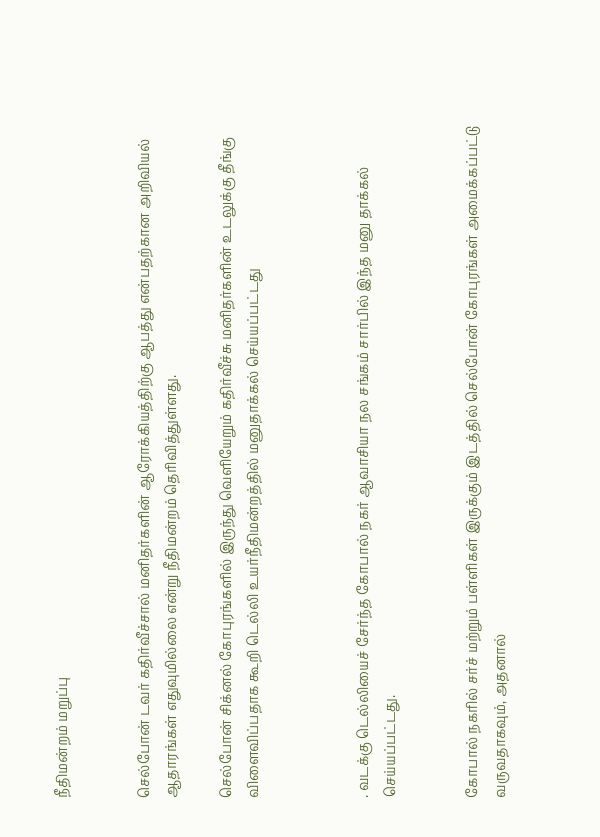நீதிமன்றம் மறுப்பு


செல்போன் டவர் கதிர்வீச்சால் மனிதர்களின் ஆரோக்கியத்திற்கு ஆபத்து என்பதற்கான அறிவியல் ஆதாரங்கள் எதுவுமில்லை என்று நீதிமன்றம் தெரிவித்துள்ளது.

செல்போன் சிக்னல் கோபுரங்களில் இருந்து வெளியேறும் கதிர்வீச்சு மனிதர்களின் உடலுக்கு தீங்கு விளைவிப்பதாக கூறி டெல்லி உயர்நீதிமன்றத்தில் மனுதாக்கல் செய்யப்பட்டது



. வடக்கு டெல்லியைச் சேர்ந்த கோபால் நகர் ஆவாசியா நல சங்கம் சார்பில் இந்த மனு தாக்கல் செய்யப்பட்டது.


கோபால் நகரில் சர்ச் மற்றும் பள்ளிகள் இருக்கும் இடத்தில் செல்போன் கோபுரங்கள் அமைக்கப்பட்டு வருவதாகவும், அதனால்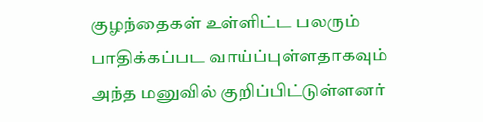குழந்தைகள் உள்ளிட்ட பலரும் பாதிக்கப்பட வாய்ப்புள்ளதாகவும் அந்த மனுவில் குறிப்பிட்டுள்ளனர்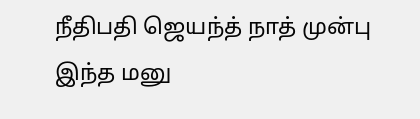நீதிபதி ஜெயந்த் நாத் முன்பு இந்த மனு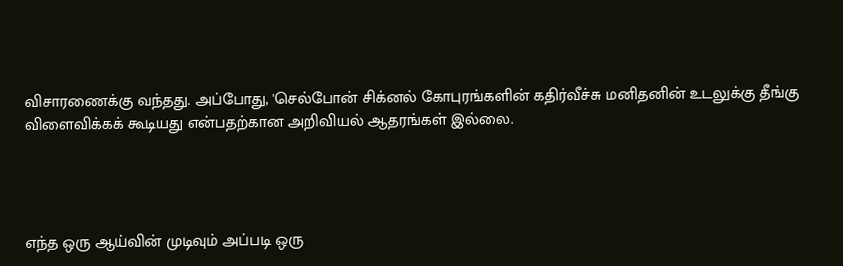விசாரணைக்கு வந்தது. அப்போது, 'செல்போன் சிக்னல் கோபுரங்களின் கதிர்வீச்சு மனிதனின் உடலுக்கு தீங்கு விளைவிக்கக் கூடியது என்பதற்கான அறிவியல் ஆதரங்கள் இல்லை.




எந்த ஒரு ஆய்வின் முடிவும் அப்படி ஒரு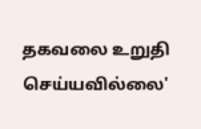தகவலை உறுதி செய்யவில்லை'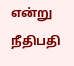என்று நீதிபதி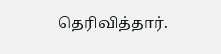தெரிவித்தார்.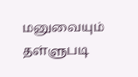மனுவையும் தள்ளுபடி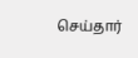செய்தார்